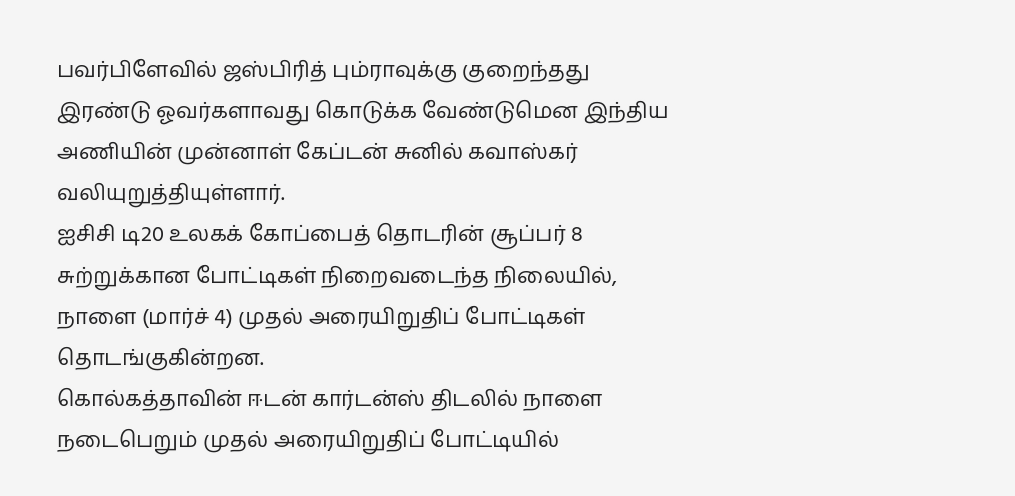பவர்பிளேவில் ஜஸ்பிரித் பும்ராவுக்கு குறைந்தது இரண்டு ஓவர்களாவது கொடுக்க வேண்டுமென இந்திய அணியின் முன்னாள் கேப்டன் சுனில் கவாஸ்கர் வலியுறுத்தியுள்ளார்.
ஐசிசி டி20 உலகக் கோப்பைத் தொடரின் சூப்பர் 8 சுற்றுக்கான போட்டிகள் நிறைவடைந்த நிலையில், நாளை (மார்ச் 4) முதல் அரையிறுதிப் போட்டிகள் தொடங்குகின்றன.
கொல்கத்தாவின் ஈடன் கார்டன்ஸ் திடலில் நாளை நடைபெறும் முதல் அரையிறுதிப் போட்டியில்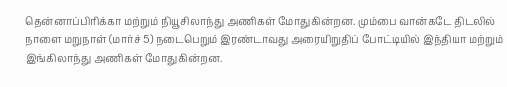தென்னாப்பிரிக்கா மற்றும் நியூசிலாந்து அணிகள் மோதுகின்றன. மும்பை வான்கடே திடலில் நாளை மறுநாள் (மார்ச் 5) நடைபெறும் இரண்டாவது அரையிறுதிப் போட்டியில் இந்தியா மற்றும் இங்கிலாந்து அணிகள் மோதுகின்றன.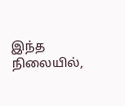இந்த நிலையில்,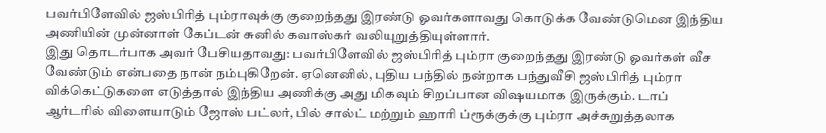பவர்பிளேவில் ஜஸ்பிரித் பும்ராவுக்கு குறைந்தது இரண்டு ஓவர்களாவது கொடுக்க வேண்டுமென இந்திய அணியின் முன்னாள் கேப்டன் சுனில் கவாஸ்கர் வலியுறுத்தியுள்ளார்.
இது தொடர்பாக அவர் பேசியதாவது: பவர்பிளேவில் ஜஸ்பிரித் பும்ரா குறைந்தது இரண்டு ஓவர்கள் வீச வேண்டும் என்பதை நான் நம்புகிறேன். ஏனெனில், புதிய பந்தில் நன்றாக பந்துவீசி ஜஸ்பிரித் பும்ரா விக்கெட்டுகளை எடுத்தால் இந்திய அணிக்கு அது மிகவும் சிறப்பான விஷயமாக இருக்கும். டாப் ஆர்டரில் விளையாடும் ஜோஸ் பட்லர், பில் சால்ட் மற்றும் ஹாரி ப்ரூக்குக்கு பும்ரா அச்சுறுத்தலாக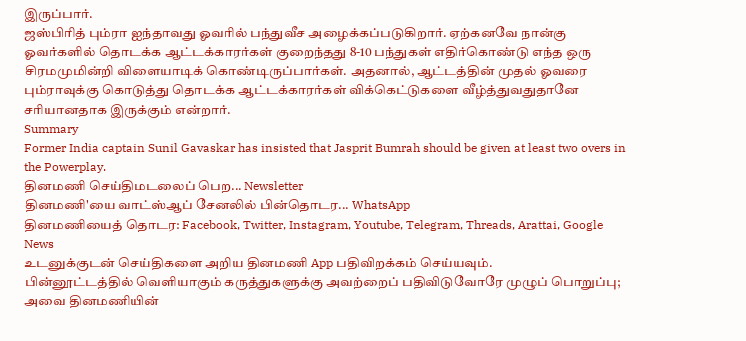இருப்பார்.
ஜஸ்பிரித் பும்ரா ஐந்தாவது ஓவரில் பந்துவீச அழைக்கப்படுகிறார். ஏற்கனவே நான்கு ஓவர்களில் தொடக்க ஆட்டக்காரர்கள் குறைந்தது 8-10 பந்துகள் எதிர்கொண்டு எந்த ஒரு சிரமமுமின்றி விளையாடிக் கொண்டிருப்பார்கள். அதனால், ஆட்டத்தின் முதல் ஓவரை பும்ராவுக்கு கொடுத்து தொடக்க ஆட்டக்காரர்கள் விக்கெட்டுகளை வீழ்த்துவதுதானே சரியானதாக இருக்கும் என்றார்.
Summary
Former India captain Sunil Gavaskar has insisted that Jasprit Bumrah should be given at least two overs in the Powerplay.
தினமணி செய்திமடலைப் பெற... Newsletter
தினமணி'யை வாட்ஸ்ஆப் சேனலில் பின்தொடர... WhatsApp
தினமணியைத் தொடர: Facebook, Twitter, Instagram, Youtube, Telegram, Threads, Arattai, Google News
உடனுக்குடன் செய்திகளை அறிய தினமணி App பதிவிறக்கம் செய்யவும்.
பின்னூட்டத்தில் வெளியாகும் கருத்துகளுக்கு அவற்றைப் பதிவிடுவோரே முழுப் பொறுப்பு; அவை தினமணியின்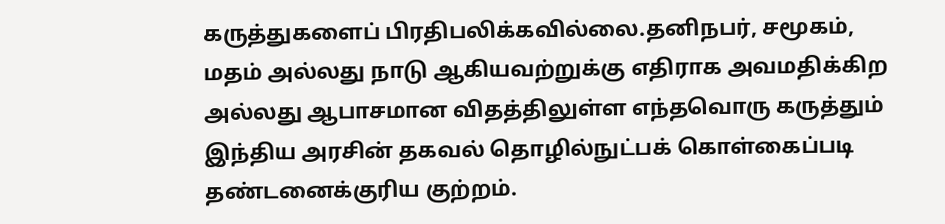கருத்துகளைப் பிரதிபலிக்கவில்லை.தனிநபர், சமூகம், மதம் அல்லது நாடு ஆகியவற்றுக்கு எதிராக அவமதிக்கிற அல்லது ஆபாசமான விதத்திலுள்ள எந்தவொரு கருத்தும் இந்திய அரசின் தகவல் தொழில்நுட்பக் கொள்கைப்படி தண்டனைக்குரிய குற்றம்.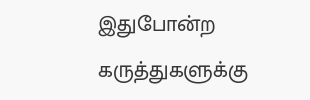இதுபோன்ற கருத்துகளுக்கு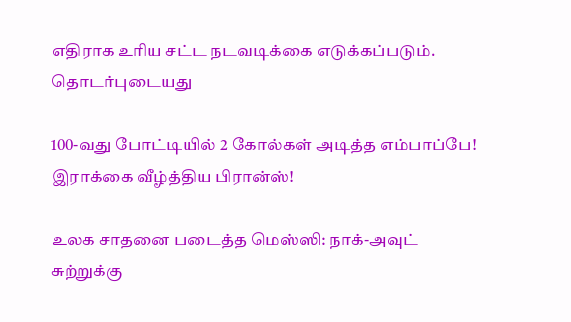எதிராக உரிய சட்ட நடவடிக்கை எடுக்கப்படும்.
தொடர்புடையது

100-வது போட்டியில் 2 கோல்கள் அடித்த எம்பாப்பே! இராக்கை வீழ்த்திய பிரான்ஸ்!

உலக சாதனை படைத்த மெஸ்ஸி: நாக்-அவுட் சுற்றுக்கு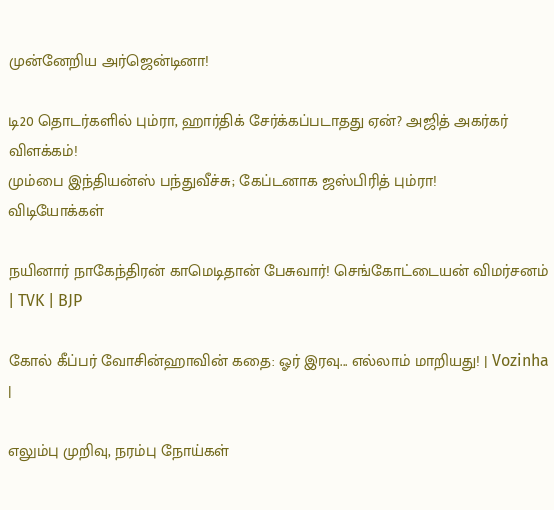முன்னேறிய அர்ஜென்டினா!

டி20 தொடர்களில் பும்ரா, ஹார்திக் சேர்க்கப்படாதது ஏன்? அஜித் அகர்கர் விளக்கம்!
மும்பை இந்தியன்ஸ் பந்துவீச்சு; கேப்டனாக ஜஸ்பிரித் பும்ரா!
விடியோக்கள்

நயினார் நாகேந்திரன் காமெடிதான் பேசுவார்! செங்கோட்டையன் விமர்சனம் | TVK | BJP

கோல் கீப்பர் வோசின்ஹாவின் கதை: ஓர் இரவு... எல்லாம் மாறியது! | Vozinha |

எலும்பு முறிவு, நரம்பு நோய்கள்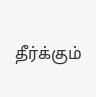தீர்க்கும்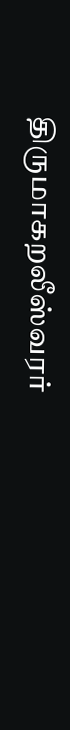திருமாகறலீஸ்வரர்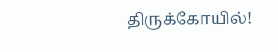திருக்கோயில்!